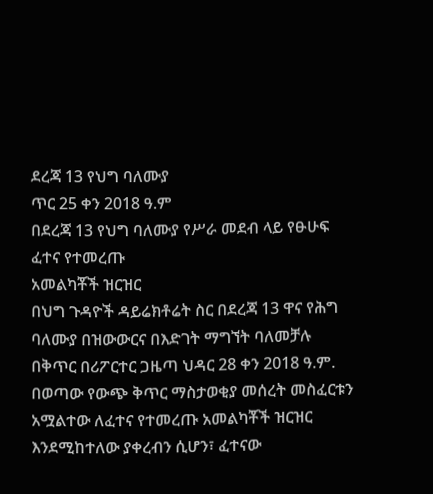ደረጃ 13 የህግ ባለሙያ
ጥር 25 ቀን 2018 ዓ.ም
በደረጃ 13 የህግ ባለሙያ የሥራ መደብ ላይ የፁሁፍ ፈተና የተመረጡ
አመልካቾች ዝርዝር
በህግ ጉዳዮች ዳይሬክቶሬት ስር በደረጃ 13 ዋና የሕግ ባለሙያ በዝውውርና በእድገት ማግኘት ባለመቻሉ በቅጥር በሪፖርተር ጋዜጣ ህዳር 28 ቀን 2018 ዓ.ም. በወጣው የውጭ ቅጥር ማስታወቂያ መሰረት መስፈርቱን አሟልተው ለፈተና የተመረጡ አመልካቾች ዝርዝር እንደሚከተለው ያቀረብን ሲሆን፣ ፈተናው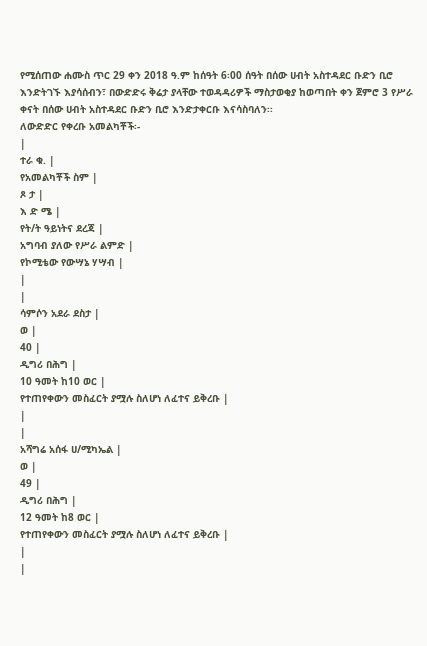የሚሰጠው ሐሙስ ጥር 29 ቀን 2018 ዓ.ም ከሰዓት 6፡00 ሰዓት በሰው ሀብት አስተዳደር ቡድን ቢሮ እንድትገኙ እያሳሰብን፣ በውድድሩ ቅሬታ ያላቸው ተወዳዳሪዎች ማስታወቂያ ከወጣበት ቀን ጀምሮ 3 የሥራ ቀናት በሰው ሀብት አስተዳደር ቡድን ቢሮ እንድታቀርቡ እናሳስባለን፡፡
ለውድድር የቀረቡ አመልካቾች፡-
|
ተራ ቁ. |
የአመልካቾች ስም |
ጾ ታ |
እ ድ ሜ |
የት/ት ዓይነትና ደረጃ |
አግባብ ያለው የሥራ ልምድ |
የኮሚቴው የውሣኔ ሃሣብ |
|
|
ሳምሶን አደራ ደስታ |
ወ |
40 |
ዲግሪ በሕግ |
10 ዓመት ከ10 ወር |
የተጠየቀውን መስፈርት ያሟሉ ስለሆነ ለፈተና ይቅረቡ |
|
|
አሻግሬ አሰፋ ሀ/ሚካኤል |
ወ |
49 |
ዲግሪ በሕግ |
12 ዓመት ከ8 ወር |
የተጠየቀውን መስፈርት ያሟሉ ስለሆነ ለፈተና ይቅረቡ |
|
|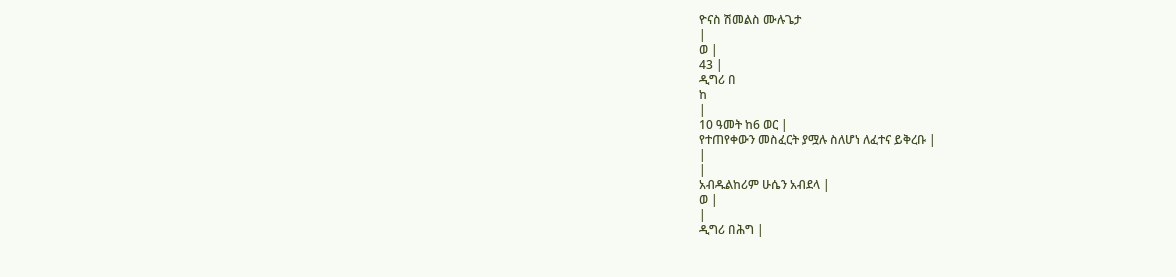ዮናስ ሽመልስ ሙሉጌታ
|
ወ |
43 |
ዲግሪ በ
ከ
|
10 ዓመት ከ6 ወር |
የተጠየቀውን መስፈርት ያሟሉ ስለሆነ ለፈተና ይቅረቡ |
|
|
አብዱልከሪም ሁሴን አብደላ |
ወ |
|
ዲግሪ በሕግ |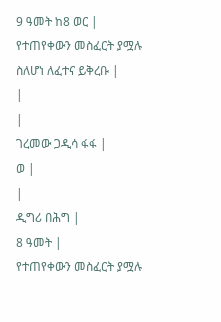9 ዓመት ከ8 ወር |
የተጠየቀውን መስፈርት ያሟሉ ስለሆነ ለፈተና ይቅረቡ |
|
|
ገረመው ጋዲሳ ፋፋ |
ወ |
|
ዲግሪ በሕግ |
8 ዓመት |
የተጠየቀውን መስፈርት ያሟሉ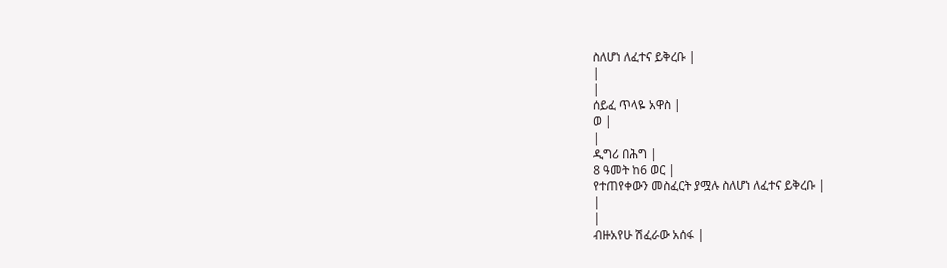ስለሆነ ለፈተና ይቅረቡ |
|
|
ሰይፈ ጥላዬ አዋስ |
ወ |
|
ዲግሪ በሕግ |
8 ዓመት ከ6 ወር |
የተጠየቀውን መስፈርት ያሟሉ ስለሆነ ለፈተና ይቅረቡ |
|
|
ብዙአየሁ ሽፈራው አሰፋ |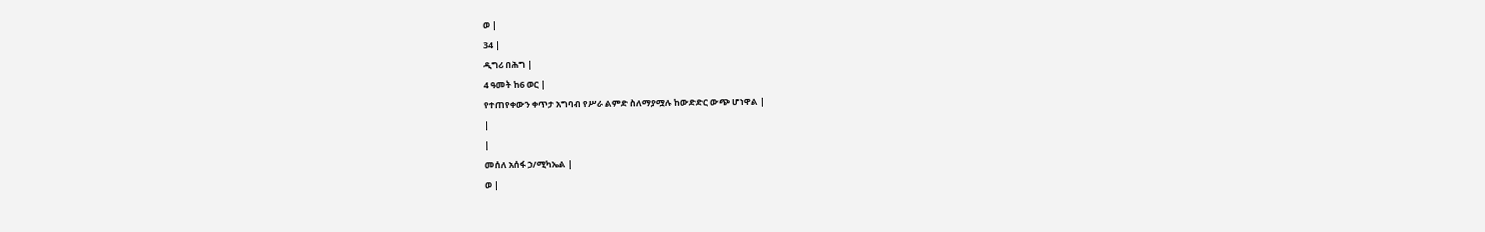ወ |
34 |
ዲግሪ በሕግ |
4 ዓመት ከ6 ወር |
የተጠየቀውን ቀጥታ አግባብ የሥራ ልምድ ስለማያሟሉ ከውድድር ውጭ ሆነዋል |
|
|
መሰለ አሰፋ ኃ/ሚካኤል |
ወ |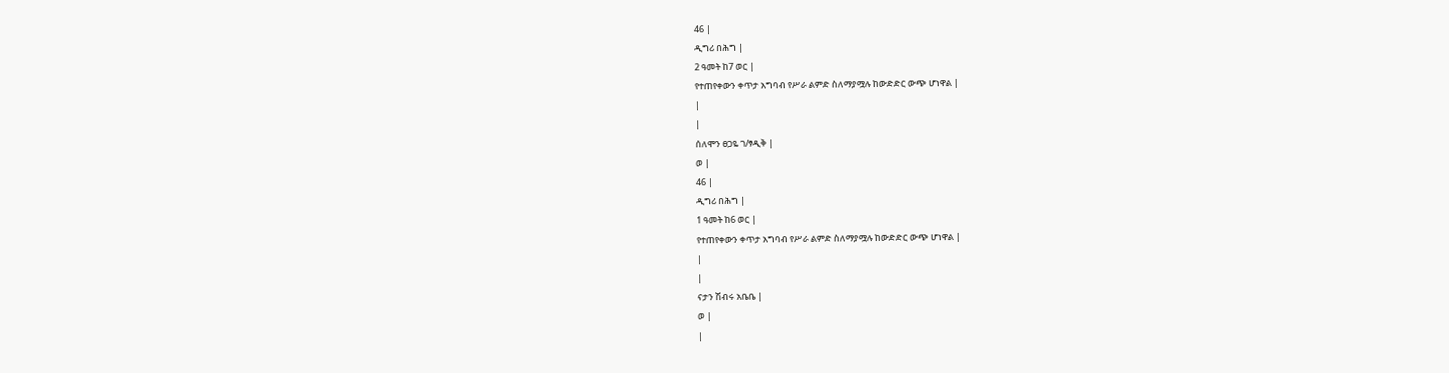46 |
ዲግሪ በሕግ |
2 ዓመት ከ7 ወር |
የተጠየቀውን ቀጥታ አግባብ የሥራ ልምድ ስለማያሟሉ ከውድድር ውጭ ሆነዋል |
|
|
ሰለሞን ፀጋዬ ገ/ፃዲቅ |
ወ |
46 |
ዲግሪ በሕግ |
1 ዓመት ከ6 ወር |
የተጠየቀውን ቀጥታ አግባብ የሥራ ልምድ ስለማያሟሉ ከውድድር ውጭ ሆነዋል |
|
|
ናታን ሽብሩ አቤቤ |
ወ |
|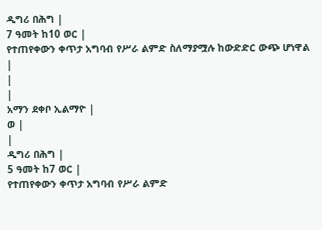ዲግሪ በሕግ |
7 ዓመት ከ10 ወር |
የተጠየቀውን ቀጥታ አግባብ የሥራ ልምድ ስለማያሟሉ ከውድድር ውጭ ሆነዋል |
|
|
አማን ደቀቦ ኢልማዮ |
ወ |
|
ዲግሪ በሕግ |
5 ዓመት ከ7 ወር |
የተጠየቀውን ቀጥታ አግባብ የሥራ ልምድ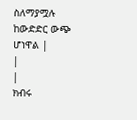ስለማያሟሉ ከውድድር ውጭ ሆነዋል |
|
|
ክብሩ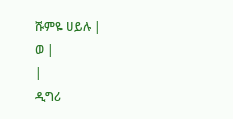ሹምዬ ሀይሉ |
ወ |
|
ዲግሪ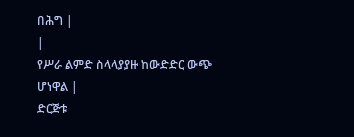በሕግ |
|
የሥራ ልምድ ስላላያያዙ ከውድድር ውጭ ሆነዋል |
ድርጅቱ